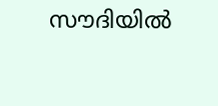സൗദിയില്‍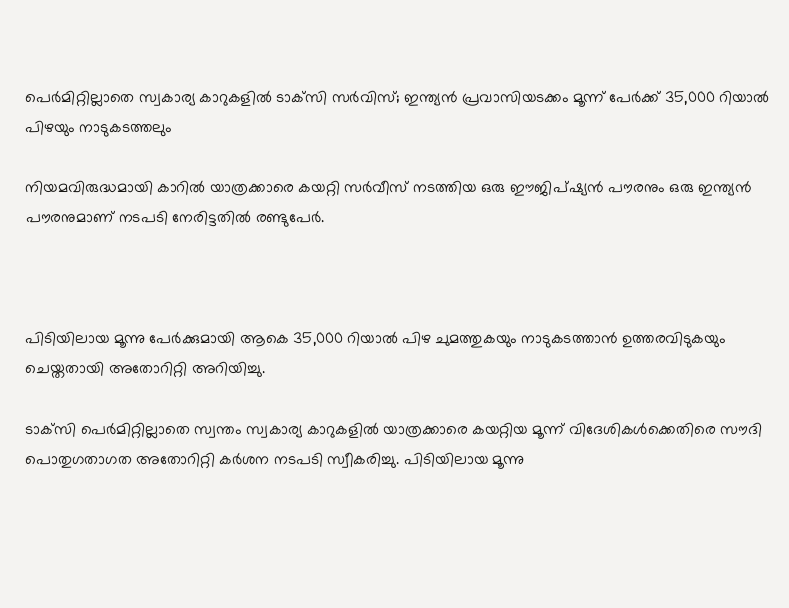പെര്‍മിറ്റില്ലാതെ സ്വകാര്യ കാറുകളില്‍ ടാക്‌സി സര്‍വിസ്; ഇന്ത്യന്‍ പ്രവാസിയടക്കം മൂന്ന് പേര്‍ക്ക് 35,000 റിയാല്‍ പിഴയും നാടുകടത്തലും

നിയമവിരുദ്ധമായി കാറില്‍ യാത്രക്കാരെ കയറ്റി സര്‍വീസ് നടത്തിയ ഒരു ഈജിപ്ഷ്യന്‍ പൗരനും ഒരു ഇന്ത്യന്‍ പൗരനുമാണ് നടപടി നേരിട്ടതില്‍ രണ്ടുപേര്‍.



പിടിയിലായ മൂന്നു പേര്‍ക്കുമായി ആകെ 35,000 റിയാല്‍ പിഴ ചുമത്തുകയും നാടുകടത്താന്‍ ഉത്തരവിടുകയും ചെയ്തതായി അതോറിറ്റി അറിയിച്ചു.

ടാക്‌സി പെര്‍മിറ്റില്ലാതെ സ്വന്തം സ്വകാര്യ കാറുകളില്‍ യാത്രക്കാരെ കയറ്റിയ മൂന്ന് വിദേശികള്‍ക്കെതിരെ സൗദി പൊതുഗതാഗത അതോറിറ്റി കര്‍ശന നടപടി സ്വീകരിച്ചു. പിടിയിലായ മൂന്നു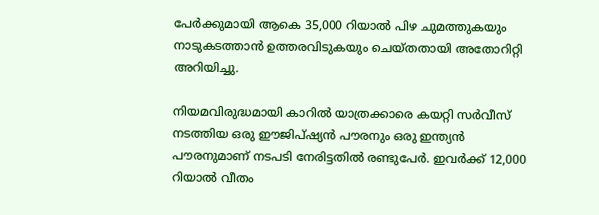പേര്‍ക്കുമായി ആകെ 35,000 റിയാല്‍ പിഴ ചുമത്തുകയും നാടുകടത്താന്‍ ഉത്തരവിടുകയും ചെയ്തതായി അതോറിറ്റി അറിയിച്ചു.

നിയമവിരുദ്ധമായി കാറില്‍ യാത്രക്കാരെ കയറ്റി സര്‍വീസ് നടത്തിയ ഒരു ഈജിപ്ഷ്യന്‍ പൗരനും ഒരു ഇന്ത്യന്‍ പൗരനുമാണ് നടപടി നേരിട്ടതില്‍ രണ്ടുപേര്‍. ഇവര്‍ക്ക് 12,000 റിയാല്‍ വീതം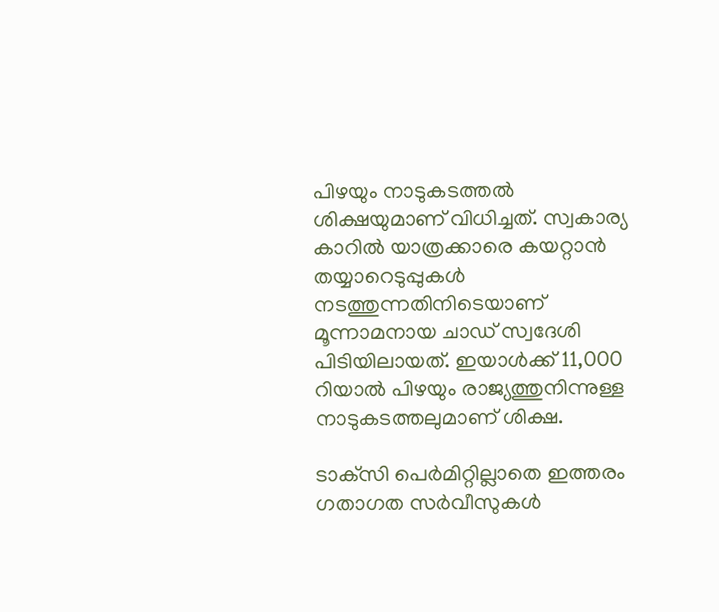പിഴയും നാടുകടത്തല്‍ ശിക്ഷയുമാണ് വിധിച്ചത്. സ്വകാര്യ കാറില്‍ യാത്രക്കാരെ കയറ്റാന്‍ തയ്യാറെടുപ്പുകള്‍ നടത്തുന്നതിനിടെയാണ് മൂന്നാമനായ ചാഡ് സ്വദേശി പിടിയിലായത്. ഇയാള്‍ക്ക് 11,000 റിയാല്‍ പിഴയും രാജ്യത്തുനിന്നുള്ള നാടുകടത്തലുമാണ് ശിക്ഷ.

ടാക്‌സി പെര്‍മിറ്റില്ലാതെ ഇത്തരം ഗതാഗത സര്‍വീസുകള്‍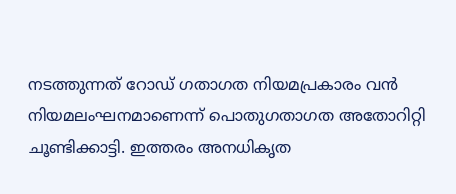നടത്തുന്നത് റോഡ് ഗതാഗത നിയമപ്രകാരം വന്‍ നിയമലംഘനമാണെന്ന് പൊതുഗതാഗത അതോറിറ്റി ചൂണ്ടിക്കാട്ടി. ഇത്തരം അനധികൃത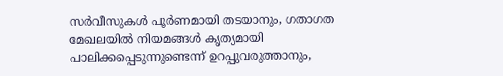സര്‍വീസുകള്‍ പൂര്‍ണമായി തടയാനും, ഗതാഗത മേഖലയില്‍ നിയമങ്ങള്‍ കൃത്യമായി പാലിക്കപ്പെടുന്നുണ്ടെന്ന് ഉറപ്പുവരുത്താനും,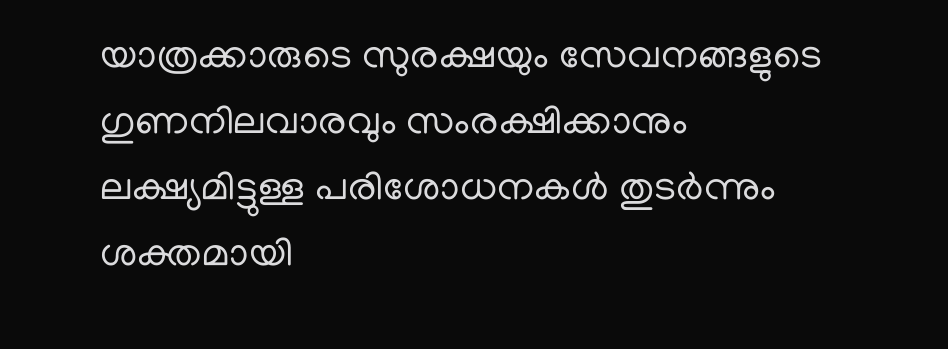യാത്രക്കാരുടെ സുരക്ഷയും സേവനങ്ങളുടെ ഗുണനിലവാരവും സംരക്ഷിക്കാനും ലക്ഷ്യമിട്ടുള്ള പരിശോധനകള്‍ തുടര്‍ന്നും ശക്തമായി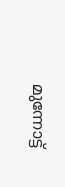മുന്നോട്ട്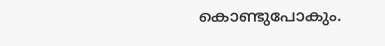കൊണ്ടുപോകും.